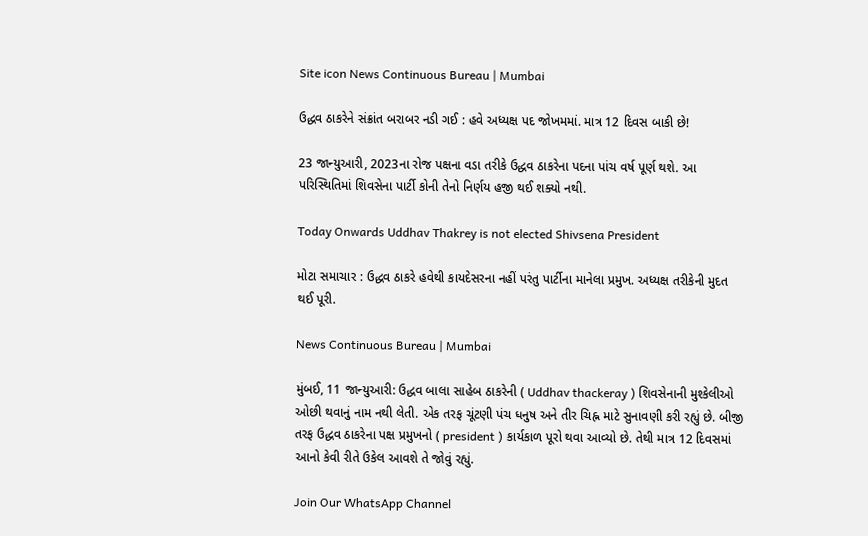Site icon News Continuous Bureau | Mumbai

ઉદ્ધવ ઠાકરેને સંક્રાંત બરાબર નડી ગઈ : હવે અધ્યક્ષ પદ જોખમમાં. માત્ર 12 દિવસ બાકી છે!

23 જાન્યુઆરી, 2023ના રોજ પક્ષના વડા તરીકે ઉદ્ધવ ઠાકરેના પદના પાંચ વર્ષ પૂર્ણ થશે. આ પરિસ્થિતિમાં શિવસેના પાર્ટી કોની તેનો નિર્ણય હજી થઈ શક્યો નથી.

Today Onwards Uddhav Thakrey is not elected Shivsena President

મોટા સમાચાર : ઉદ્ધવ ઠાકરે હવેથી કાયદેસરના નહીં પરંતુ પાર્ટીના માનેલા પ્રમુખ. અધ્યક્ષ તરીકેની મુદત થઈ પૂરી.

News Continuous Bureau | Mumbai

મુંબઈ, 11 જાન્યુઆરી: ઉદ્ધવ બાલા સાહેબ ઠાકરેની ( Uddhav thackeray ) શિવસેનાની મુશ્કેલીઓ ઓછી થવાનું નામ નથી લેતી. એક તરફ ચૂંટણી પંચ ધનુષ અને તીર ચિહ્ન માટે સુનાવણી કરી રહ્યું છે. બીજી તરફ ઉદ્ધવ ઠાકરેના પક્ષ પ્રમુખનો ( president ) કાર્યકાળ પૂરો થવા આવ્યો છે. તેથી માત્ર 12 દિવસમાં આનો કેવી રીતે ઉકેલ આવશે તે જોવું રહ્યું.

Join Our WhatsApp Channel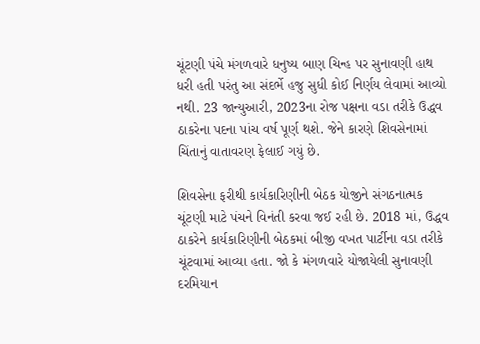ચૂંટણી પંચે મંગળવારે ધનુષ્ય બાણ ચિન્હ પર સુનાવણી હાથ ધરી હતી પરંતુ આ સંદર્ભે હજુ સુધી કોઈ નિર્ણય લેવામાં આવ્યો નથી. 23 જાન્યુઆરી, 2023ના રોજ પક્ષના વડા તરીકે ઉદ્ધવ ઠાકરેના પદના પાંચ વર્ષ પૂર્ણ થશે. જેને કારણે શિવસેનામાં ચિંતાનું વાતાવરણ ફેલાઈ ગયું છે.

શિવસેના ફરીથી કાર્યકારિણીની બેઠક યોજીને સંગઠનાત્મક ચૂંટણી માટે પંચને વિનંતી કરવા જઈ રહી છે. 2018 માં, ઉદ્ધવ ઠાકરેને કાર્યકારિણીની બેઠકમાં બીજી વખત પાર્ટીના વડા તરીકે ચૂંટવામાં આવ્યા હતા. જો કે મંગળવારે યોજાયેલી સુનાવણી દરમિયાન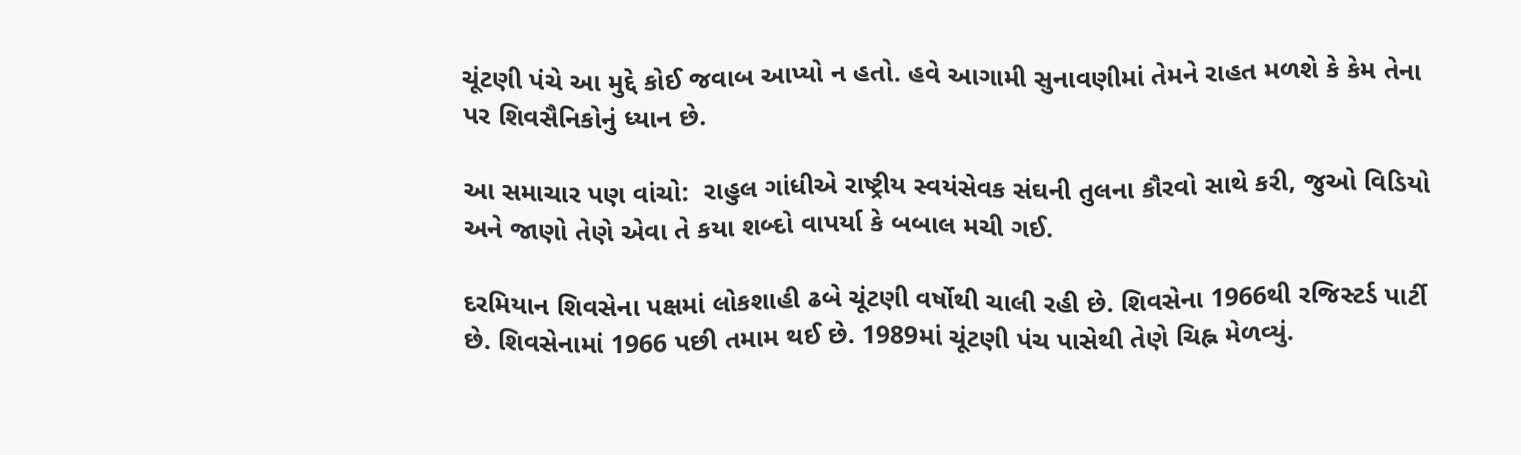ચૂંટણી પંચે આ મુદ્દે કોઈ જવાબ આપ્યો ન હતો. હવે આગામી સુનાવણીમાં તેમને રાહત મળશે કે કેમ તેના પર શિવસૈનિકોનું ધ્યાન છે.

આ સમાચાર પણ વાંચો:  રાહુલ ગાંધીએ રાષ્ટ્રીય સ્વયંસેવક સંઘની તુલના કૌરવો સાથે કરી, જુઓ વિડિયો અને જાણો તેણે એવા તે કયા શબ્દો વાપર્યા કે બબાલ મચી ગઈ.

દરમિયાન શિવસેના પક્ષમાં લોકશાહી ઢબે ચૂંટણી વર્ષોથી ચાલી રહી છે. શિવસેના 1966થી રજિસ્ટર્ડ પાર્ટી છે. શિવસેનામાં 1966 પછી તમામ થઈ છે. 1989માં ચૂંટણી પંચ પાસેથી તેણે ચિહ્ન મેળવ્યું.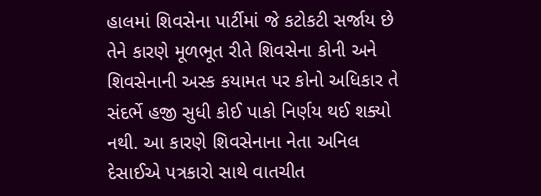હાલમાં શિવસેના પાર્ટીમાં જે કટોકટી સર્જાય છે તેને કારણે મૂળભૂત રીતે શિવસેના કોની અને શિવસેનાની અસ્ક કયામત પર કોનો અધિકાર તે સંદર્ભે હજી સુધી કોઈ પાકો નિર્ણય થઈ શક્યો નથી. આ કારણે શિવસેનાના નેતા અનિલ દેસાઈએ પત્રકારો સાથે વાતચીત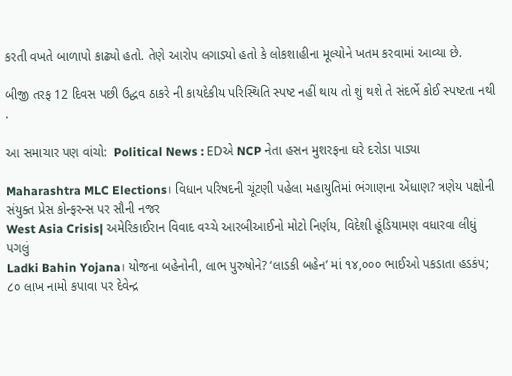કરતી વખતે બાળાપો કાઢ્યો હતો. તેણે આરોપ લગાડ્યો હતો કે લોકશાહીના મૂલ્યોને ખતમ કરવામાં આવ્યા છે.

બીજી તરફ 12 દિવસ પછી ઉદ્ધવ ઠાકરે ની કાયદેકીય પરિસ્થિતિ સ્પષ્ટ નહીં થાય તો શું થશે તે સંદર્ભે કોઈ સ્પષ્ટતા નથી .

આ સમાચાર પણ વાંચો:  Political News : EDએ NCP નેતા હસન મુશરફના ઘરે દરોડા પાડ્યા

Maharashtra MLC Elections। વિધાન પરિષદની ચૂંટણી પહેલા મહાયુતિમાં ભંગાણના એંધાણ? ત્રણેય પક્ષોની સંયુક્ત પ્રેસ કોન્ફરન્સ પર સૌની નજર
West Asia Crisis| અમેરિકાઈરાન વિવાદ વચ્ચે આરબીઆઈનો મોટો નિર્ણય, વિદેશી હૂંડિયામણ વધારવા લીધું પગલું
Ladki Bahin Yojana। યોજના બહેનોની, લાભ પુરુષોને? ‘લાડકી બહેન’ માં ૧૪,૦૦૦ ભાઈઓ પકડાતા હડકંપ; ૮૦ લાખ નામો કપાવા પર દેવેન્દ્ર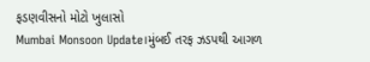ફડણવીસનો મોટો ખુલાસો
Mumbai Monsoon Update।મુંબઈ તરફ ઝડપથી આગળ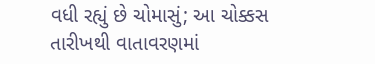વધી રહ્યું છે ચોમાસું; આ ચોક્કસ તારીખથી વાતાવરણમાં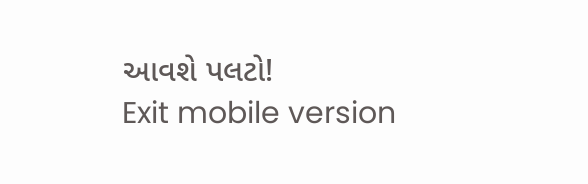આવશે પલટો!
Exit mobile version